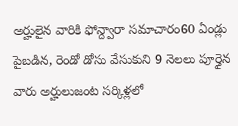అర్హులైన వారికి ఫోన్ద్వారా సమాచారం60 ఏండ్లు పైబడిన, రెండో డోసు వేసుకుని 9 నెలలు పూర్తైన వారు అర్హులుజంట సర్కిళ్లలో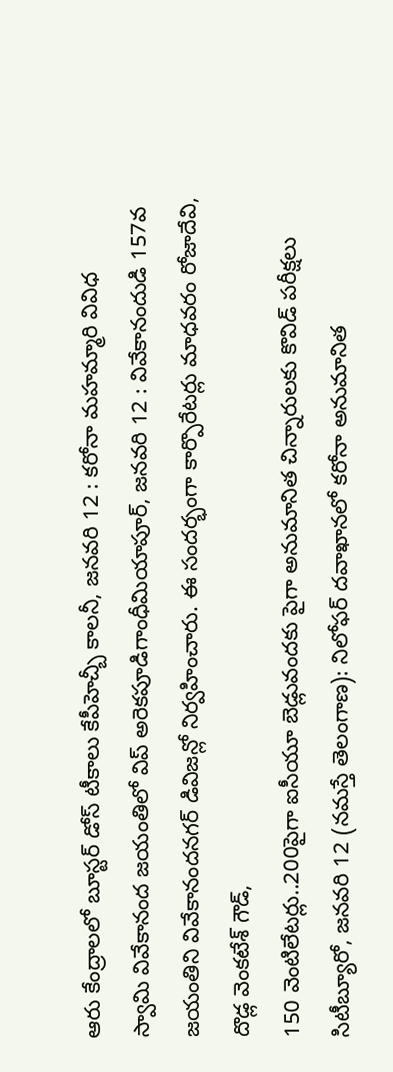ఆరు కేంద్రాలలో బూస్టర్ డోస్ టీకాలు కేపీహెచ్బీ కాలనీ, జనవరి 12 : కరోనా మహమ్మారి వివిధ
స్వామి వివేకానంద జయంతిలో విప్ అరెకపూడిగాంధీమియాపూర్, జనవరి 12 : వివేకానందుడి 157వ జయంతిని వివేకానందనగర్ డివిజన్లో నిర్వహించారు. ఈ సందర్భంగా కార్పొరేటర్లు మాధవరం రోజాదేవి, దొడ్ల వెంకటేశ్ గౌడ్,
150 వెంటిలేటర్లు..200పైగా ఐసీయూ బెడ్లువందకు పైగా అనుమానిత చిన్నారులకు కొవిడ్ పరీక్షలు సిటీబ్యూరో, జనవరి 12 (నమస్తే తెలంగాణ): నిలోఫర్ దవాఖానలో కరోనా అనుమానిత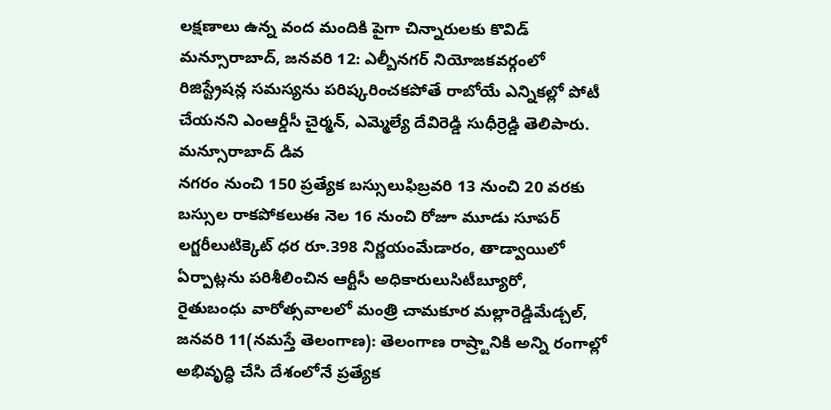లక్షణాలు ఉన్న వంద మందికి పైగా చిన్నారులకు కొవిడ్
మన్సూరాబాద్, జనవరి 12: ఎల్బీనగర్ నియోజకవర్గంలో రిజిస్ట్రేషన్ల సమస్యను పరిష్కరించకపోతే రాబోయే ఎన్నికల్లో పోటీ చేయనని ఎంఆర్డీసీ చైర్మన్, ఎమ్మెల్యే దేవిరెడ్డి సుధీర్రెడ్డి తెలిపారు. మన్సూరాబాద్ డివ
నగరం నుంచి 150 ప్రత్యేక బస్సులుఫిబ్రవరి 13 నుంచి 20 వరకు బస్సుల రాకపోకలుఈ నెల 16 నుంచి రోజూ మూడు సూపర్ లగ్జరీలుటిక్కెట్ ధర రూ.398 నిర్ణయంమేడారం, తాడ్వాయిలో ఏర్పాట్లను పరిశీలించిన ఆర్టీసీ అధికారులుసిటీబ్యూరో,
రైతుబంధు వారోత్సవాలలో మంత్రి చామకూర మల్లారెడ్డిమేడ్చల్, జనవరి 11(నమస్తే తెలంగాణ): తెలంగాణ రాష్ర్టానికి అన్ని రంగాల్లో అభివృద్ధి చేసి దేశంలోనే ప్రత్యేక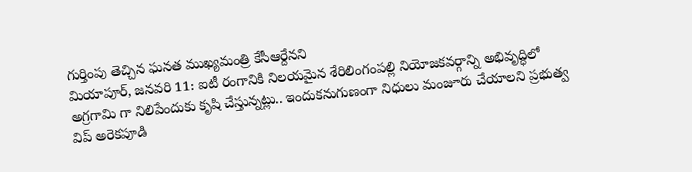గుర్తింపు తెచ్చిన ఘనత ముఖ్యమంత్రి కేసీఆర్దేనని
మియాపూర్, జనవరి 11: ఐటీ రంగానికి నిలయమైన శేరిలింగంపల్లి నియోజకవర్గాన్ని అభివృద్ధిలో అగ్రగామి గా నిలిపేందుకు కృషి చేస్తున్నట్లు.. ఇందుకనుగుణంగా నిధులు మంజూరు చేయాలని ప్రభుత్వ విప్ అరెకపూడి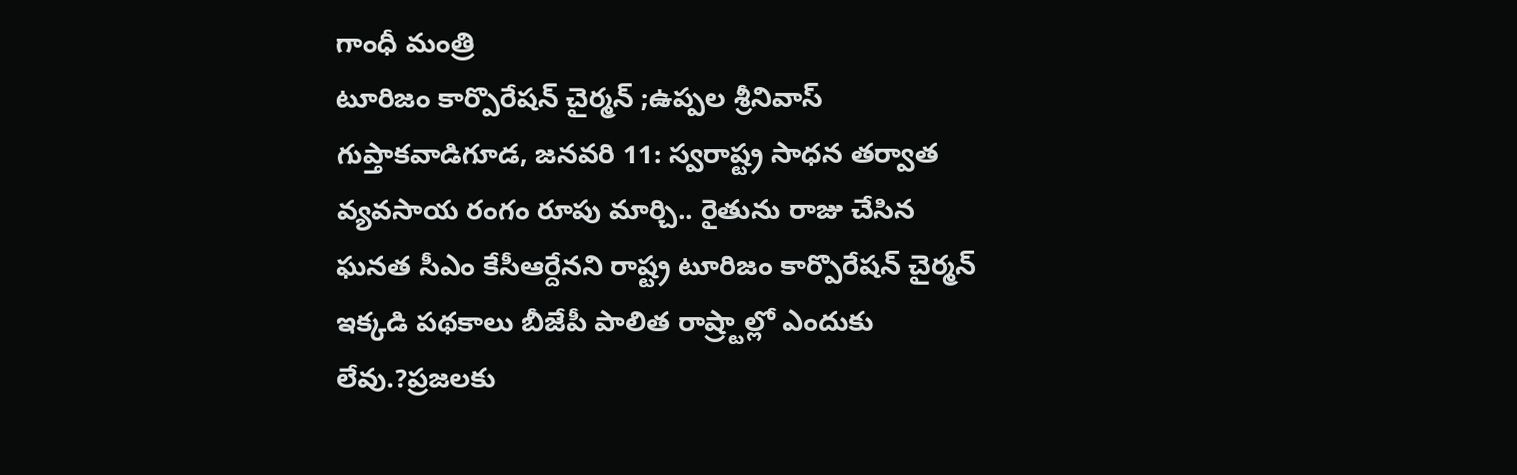గాంధీ మంత్రి
టూరిజం కార్పొరేషన్ చైర్మన్ ;ఉప్పల శ్రీనివాస్ గుప్తాకవాడిగూడ, జనవరి 11: స్వరాష్ట్ర సాధన తర్వాత వ్యవసాయ రంగం రూపు మార్చి.. రైతును రాజు చేసిన ఘనత సీఎం కేసీఆర్దేనని రాష్ట్ర టూరిజం కార్పొరేషన్ చైర్మన్
ఇక్కడి పథకాలు బీజేపీ పాలిత రాష్ర్టాల్లో ఎందుకు లేవు.?ప్రజలకు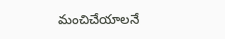మంచిచేయాలనే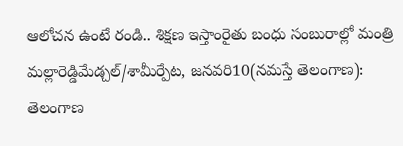ఆలోచన ఉంటే రండి.. శిక్షణ ఇస్తాంరైతు బంధు సంబురాల్లో మంత్రి మల్లారెడ్డిమేడ్చల్/శామీర్పేట, జనవరి10(నమస్తే తెలంగాణ): తెలంగాణ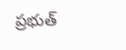ప్రభుత్